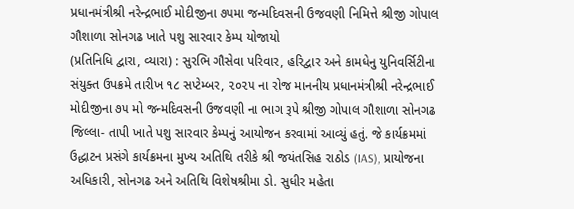પ્રધાનમંત્રીશ્રી નરેન્દ્રભાઈ મોદીજીના ૭૫મા જન્મદિવસની ઉજવણી નિમિત્તે શ્રીજી ગોપાલ ગૌશાળા સોનગઢ ખાતે પશુ સારવાર કેમ્પ યોજાયો
(પ્રતિનિધિ દ્વારા, વ્યારા) : સુરભિ ગૌસેવા પરિવાર, હરિદ્વાર અને કામધેનુ યુનિવર્સિટીના સંયુક્ત ઉપક્રમે તારીખ ૧૮ સપ્ટેમ્બર, ૨૦૨૫ ના રોજ માનનીય પ્રધાનમંત્રીશ્રી નરેન્દ્રભાઈ મોદીજીના ૭૫ મો જન્મદિવસની ઉજવણી ના ભાગ રૂપે શ્રીજી ગોપાલ ગૌશાળા સોનગઢ જિલ્લા- તાપી ખાતે પશુ સારવાર કેમ્પનું આયોજન કરવામાં આવ્યું હતું. જે કાર્યક્રમમાં ઉદ્ધાટન પ્રસંગે કાર્યક્રમના મુખ્ય અતિથિ તરીકે શ્રી જયંતસિહ રાઠોડ (IAS), પ્રાયોજના અધિકારી, સોનગઢ અને અતિથિ વિશેષશ્રીમા ડો. સુધીર મહેતા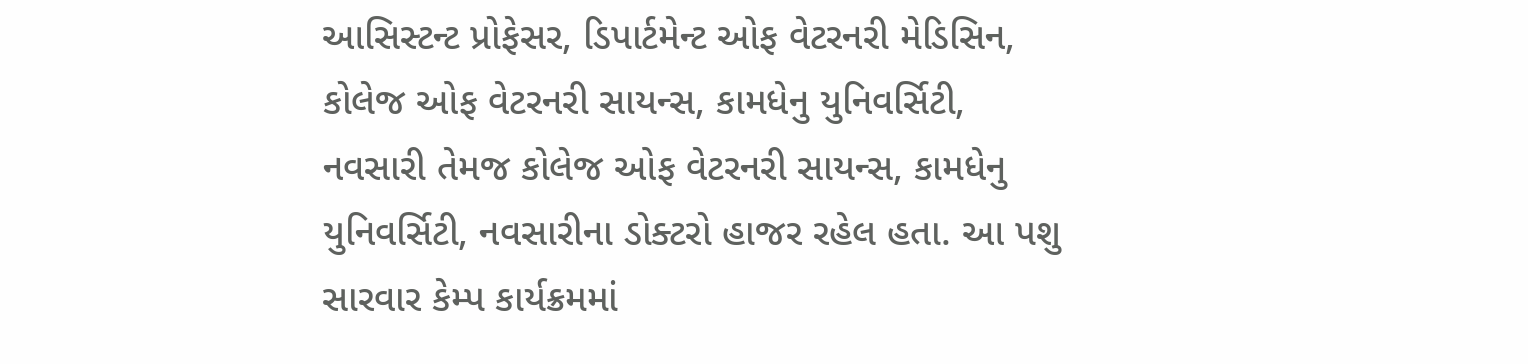આસિસ્ટન્ટ પ્રોફેસર, ડિપાર્ટમેન્ટ ઓફ વેટરનરી મેડિસિન, કોલેજ ઓફ વેટરનરી સાયન્સ, કામધેનુ યુનિવર્સિટી, નવસારી તેમજ કોલેજ ઓફ વેટરનરી સાયન્સ, કામધેનુ યુનિવર્સિટી, નવસારીના ડોક્ટરો હાજર રહેલ હતા. આ પશુ સારવાર કેમ્પ કાર્યક્રમમાં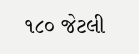૧૮૦ જેટલી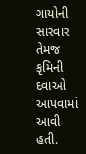ગાયોની સારવાર તેમજ કૃમિની દવાઓ આપવામાં આવી હતી.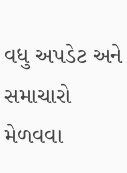વધુ અપડેટ અને સમાચારો મેળવવા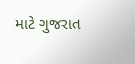માટે ગુજરાત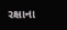રક્ષાના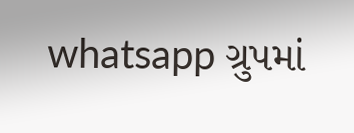whatsapp ગ્રુપમાં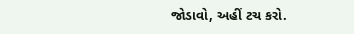જોડાવો, અહીં ટચ કરો.